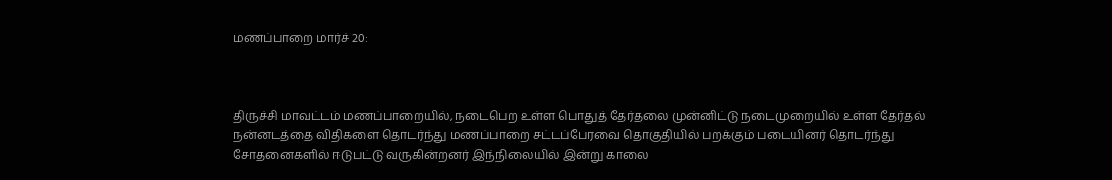மணப்பாறை மார்ச் 20:



திருச்சி மாவட்டம் மணப்பாறையில், நடைபெற உள்ள பொதுத் தேர்தலை முன்னிட்டு நடைமுறையில் உள்ள தேர்தல் நன்னடத்தை விதிகளை தொடர்ந்து மணப்பாறை சட்டப்பேரவை தொகுதியில் பறக்கும் படையினர் தொடர்ந்து சோதனைகளில் ஈடுபட்டு வருகின்றனர் இந்நிலையில் இன்று காலை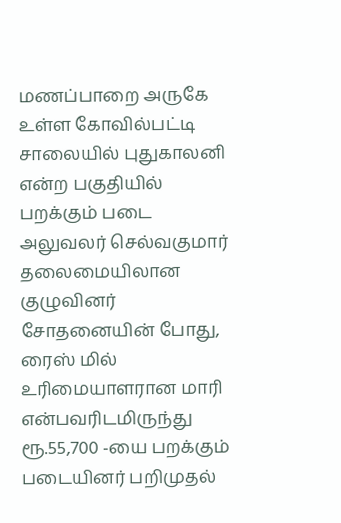மணப்பாறை அருகே உள்ள கோவில்பட்டி சாலையில் புதுகாலனி என்ற பகுதியில் பறக்கும் படை அலுவலர் செல்வகுமார் தலைமையிலான குழுவினர் சோதனையின் போது, ரைஸ் மில் உரிமையாளரான மாரி என்பவரிடமிருந்து ரூ.55,700 -யை பறக்கும் படையினர் பறிமுதல்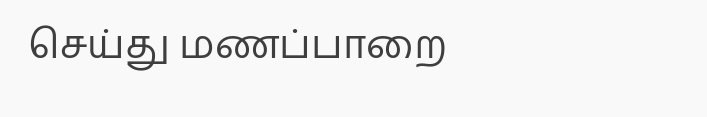செய்து மணப்பாறை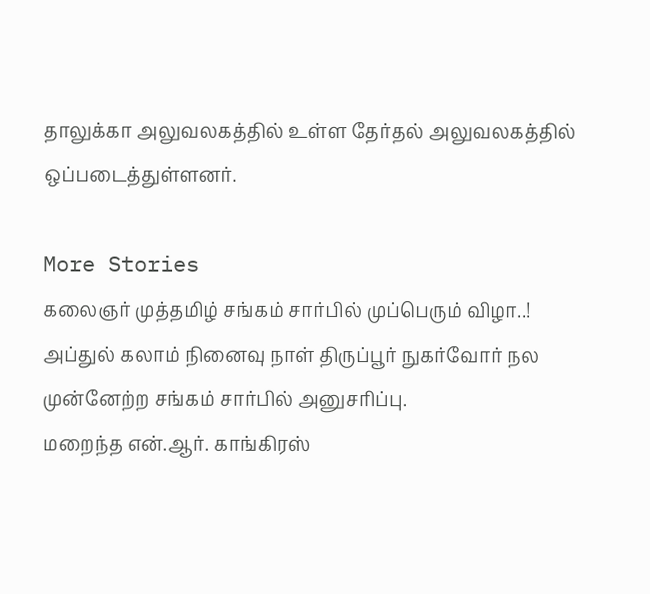தாலுக்கா அலுவலகத்தில் உள்ள தேர்தல் அலுவலகத்தில் ஒப்படைத்துள்ளனர்.

More Stories
கலைஞர் முத்தமிழ் சங்கம் சார்பில் முப்பெரும் விழா..!
அப்துல் கலாம் நினைவு நாள் திருப்பூர் நுகர்வோர் நல முன்னேற்ற சங்கம் சார்பில் அனுசரிப்பு.
மறைந்த என்.ஆர். காங்கிரஸ்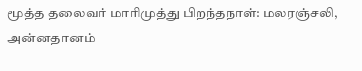மூத்த தலைவர் மாரிமுத்து பிறந்தநாள்: மலரஞ்சலி, அன்னதானம்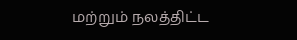மற்றும் நலத்திட்ட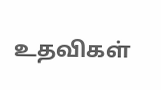உதவிகள்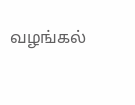வழங்கல்